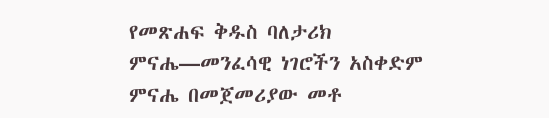የመጽሐፍ ቅዱስ ባለታሪክ
ምናሔ—መንፈሳዊ ነገሮችን አስቀድም
ምናሔ በመጀመሪያው መቶ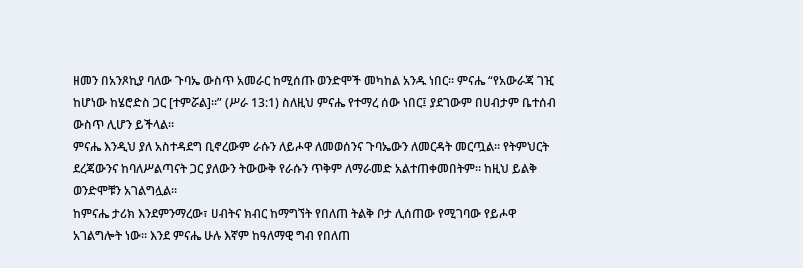ዘመን በአንጾኪያ ባለው ጉባኤ ውስጥ አመራር ከሚሰጡ ወንድሞች መካከል አንዱ ነበር። ምናሔ “የአውራጃ ገዢ ከሆነው ከሄሮድስ ጋር [ተምሯል]።” (ሥራ 13:1) ስለዚህ ምናሔ የተማረ ሰው ነበር፤ ያደገውም በሀብታም ቤተሰብ ውስጥ ሊሆን ይችላል።
ምናሔ እንዲህ ያለ አስተዳደግ ቢኖረውም ራሱን ለይሖዋ ለመወሰንና ጉባኤውን ለመርዳት መርጧል። የትምህርት ደረጃውንና ከባለሥልጣናት ጋር ያለውን ትውውቅ የራሱን ጥቅም ለማራመድ አልተጠቀመበትም። ከዚህ ይልቅ ወንድሞቹን አገልግሏል።
ከምናሔ ታሪክ እንደምንማረው፣ ሀብትና ክብር ከማግኘት የበለጠ ትልቅ ቦታ ሊሰጠው የሚገባው የይሖዋ አገልግሎት ነው። እንደ ምናሔ ሁሉ እኛም ከዓለማዊ ግብ የበለጠ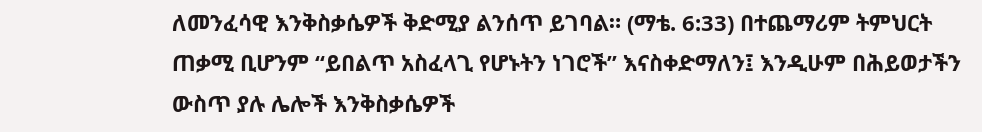ለመንፈሳዊ እንቅስቃሴዎች ቅድሚያ ልንሰጥ ይገባል። (ማቴ. 6:33) በተጨማሪም ትምህርት ጠቃሚ ቢሆንም “ይበልጥ አስፈላጊ የሆኑትን ነገሮች” እናስቀድማለን፤ እንዲሁም በሕይወታችን ውስጥ ያሉ ሌሎች እንቅስቃሴዎች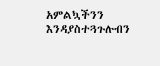አምልኳችንን እንዳያስተጓጉሉብን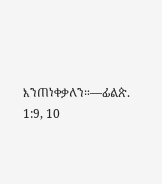እንጠነቀቃለን።—ፊልጵ. 1:9, 10